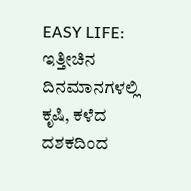EASY LIFE: ಇತ್ತೀಚಿನ ದಿನಮಾನಗಳಲ್ಲಿ ಕೃಷಿ, ಕಳೆದ ದಶಕದಿಂದ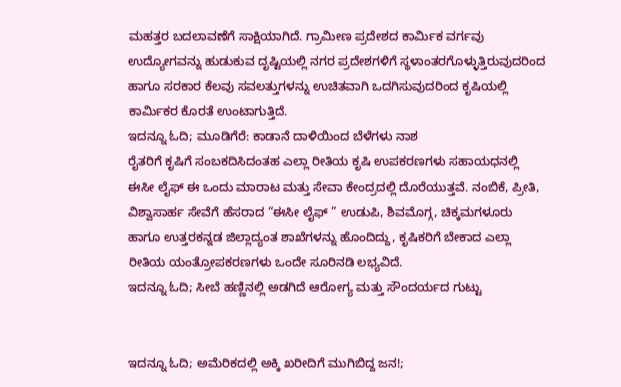ಮಹತ್ತರ ಬದಲಾವಣೆಗೆ ಸಾಕ್ಷಿಯಾಗಿದೆ. ಗ್ರಾಮೀಣ ಪ್ರದೇಶದ ಕಾರ್ಮಿಕ ವರ್ಗವು ಉದ್ಯೋಗವನ್ನು ಹುಡುಕುವ ದೃಷ್ಟಿಯಲ್ಲಿ ನಗರ ಪ್ರದೇಶಗಳಿಗೆ ಸ್ಥಳಾಂತರಗೊಳ್ಳುತ್ತಿರುವುದರಿಂದ ಹಾಗೂ ಸರಕಾರ ಕೆಲವು ಸವಲತ್ತುಗಳನ್ನು ಉಚಿತವಾಗಿ ಒದಗಿಸುವುದರಿಂದ ಕೃಷಿಯಲ್ಲಿ ಕಾರ್ಮಿಕರ ಕೊರತೆ ಉಂಟಾಗುತ್ತಿದೆ.
ಇದನ್ನೂ ಓದಿ; ಮೂಡಿಗೆರೆ: ಕಾಡಾನೆ ದಾಳಿಯಿಂದ ಬೆಳೆಗಳು ನಾಶ
ರೈತರಿಗೆ ಕೃಷಿಗೆ ಸಂಬಕದಿಸಿದಂತಹ ಎಲ್ಲಾ ರೀತಿಯ ಕೃಷಿ ಉಪಕರಣಗಳು ಸಹಾಯಧನಲ್ಲಿ ಈಸೀ ಲೈಫ್ ಈ ಒಂದು ಮಾರಾಟ ಮತ್ತು ಸೇವಾ ಕೇಂದ್ರದಲ್ಲಿ ದೊರೆಯುತ್ತವೆ. ನಂಬಿಕೆ, ಪ್ರೀತಿ, ವಿಶ್ವಾಸಾರ್ಹ ಸೇವೆಗೆ ಹೆಸರಾದ “ಈಸೀ ಲೈಫ್ ” ಉಡುಪಿ, ಶಿವಮೊಗ್ಗ, ಚಿಕ್ಕಮಗಳೂರು ಹಾಗೂ ಉತ್ತರಕನ್ನಡ ಜಿಲ್ಲಾದ್ಯಂತ ಶಾಖೆಗಳನ್ನು ಹೊಂದಿದ್ದು, ಕೃಷಿಕರಿಗೆ ಬೇಕಾದ ಎಲ್ಲಾ ರೀತಿಯ ಯಂತ್ರೋಪಕರಣಗಳು ಒಂದೇ ಸೂರಿನಡಿ ಲಭ್ಯವಿದೆ.
ಇದನ್ನೂ ಓದಿ; ಸೀಬೆ ಹಣ್ಣಿನಲ್ಲಿ ಅಡಗಿದೆ ಆರೋಗ್ಯ ಮತ್ತು ಸೌಂದರ್ಯದ ಗುಟ್ಟು


ಇದನ್ನೂ ಓದಿ; ಅಮೆರಿಕದಲ್ಲಿ ಅಕ್ಕಿ ಖರೀದಿಗೆ ಮುಗಿಬಿದ್ದ ಜನ!;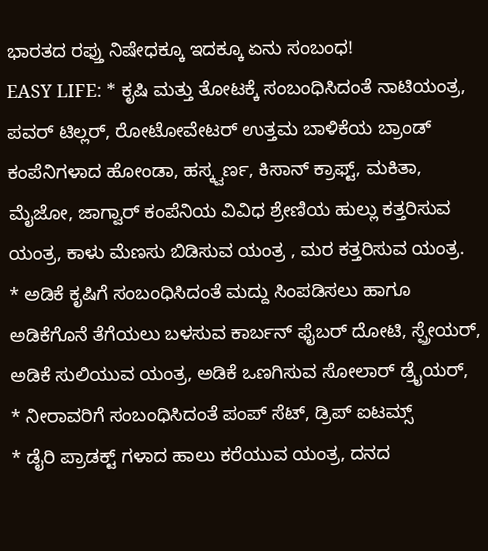ಭಾರತದ ರಫ್ತು ನಿಷೇಧಕ್ಕೂ ಇದಕ್ಕೂ ಏನು ಸಂಬಂಧ!
EASY LIFE: * ಕೃಷಿ ಮತ್ತು ತೋಟಕ್ಕೆ ಸಂಬಂಧಿಸಿದಂತೆ ನಾಟಿಯಂತ್ರ, ಪವರ್ ಟಿಲ್ಲರ್, ರೋಟೋವೇಟರ್ ಉತ್ತಮ ಬಾಳಿಕೆಯ ಬ್ರಾಂಡ್ ಕಂಪೆನಿಗಳಾದ ಹೋಂಡಾ, ಹಸ್ಕ್ವರ್ಣ, ಕಿಸಾನ್ ಕ್ರಾಫ್ಟ್, ಮಕಿತಾ, ಮೈಜೋ, ಜಾಗ್ವಾರ್ ಕಂಪೆನಿಯ ವಿವಿಧ ಶ್ರೇಣಿಯ ಹುಲ್ಲು ಕತ್ತರಿಸುವ ಯಂತ್ರ, ಕಾಳು ಮೆಣಸು ಬಿಡಿಸುವ ಯಂತ್ರ , ಮರ ಕತ್ತರಿಸುವ ಯಂತ್ರ.
* ಅಡಿಕೆ ಕೃಷಿಗೆ ಸಂಬಂಧಿಸಿದಂತೆ ಮದ್ದು ಸಿಂಪಡಿಸಲು ಹಾಗೂ ಅಡಿಕೆಗೊನೆ ತೆಗೆಯಲು ಬಳಸುವ ಕಾರ್ಬನ್ ಫೈಬರ್ ದೋಟಿ, ಸ್ಪ್ರೇಯರ್, ಅಡಿಕೆ ಸುಲಿಯುವ ಯಂತ್ರ, ಅಡಿಕೆ ಒಣಗಿಸುವ ಸೋಲಾರ್ ಡ್ರೈಯರ್,
* ನೀರಾವರಿಗೆ ಸಂಬಂಧಿಸಿದಂತೆ ಪಂಪ್ ಸೆಟ್, ಡ್ರಿಪ್ ಐಟಮ್ಸ್
* ಡೈರಿ ಪ್ರಾಡಕ್ಟ್ ಗಳಾದ ಹಾಲು ಕರೆಯುವ ಯಂತ್ರ, ದನದ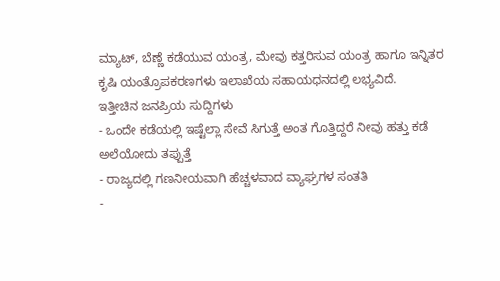ಮ್ಯಾಟ್, ಬೆಣ್ಣೆ ಕಡೆಯುವ ಯಂತ್ರ, ಮೇವು ಕತ್ತರಿಸುವ ಯಂತ್ರ ಹಾಗೂ ಇನ್ನಿತರ ಕೃಷಿ ಯಂತ್ರೊಪಕರಣಗಳು ಇಲಾಖೆಯ ಸಹಾಯಧನದಲ್ಲಿ ಲಭ್ಯವಿದೆ.
ಇತ್ತೀಚಿನ ಜನಪ್ರಿಯ ಸುದ್ದಿಗಳು
- ಒಂದೇ ಕಡೆಯಲ್ಲಿ ಇಷ್ಟೆಲ್ಲಾ ಸೇವೆ ಸಿಗುತ್ತೆ ಅಂತ ಗೊತ್ತಿದ್ದರೆ ನೀವು ಹತ್ತು ಕಡೆ ಅಲೆಯೋದು ತಪ್ಪುತ್ತೆ
- ರಾಜ್ಯದಲ್ಲಿ ಗಣನೀಯವಾಗಿ ಹೆಚ್ಚಳವಾದ ವ್ಯಾಘ್ರಗಳ ಸಂತತಿ
-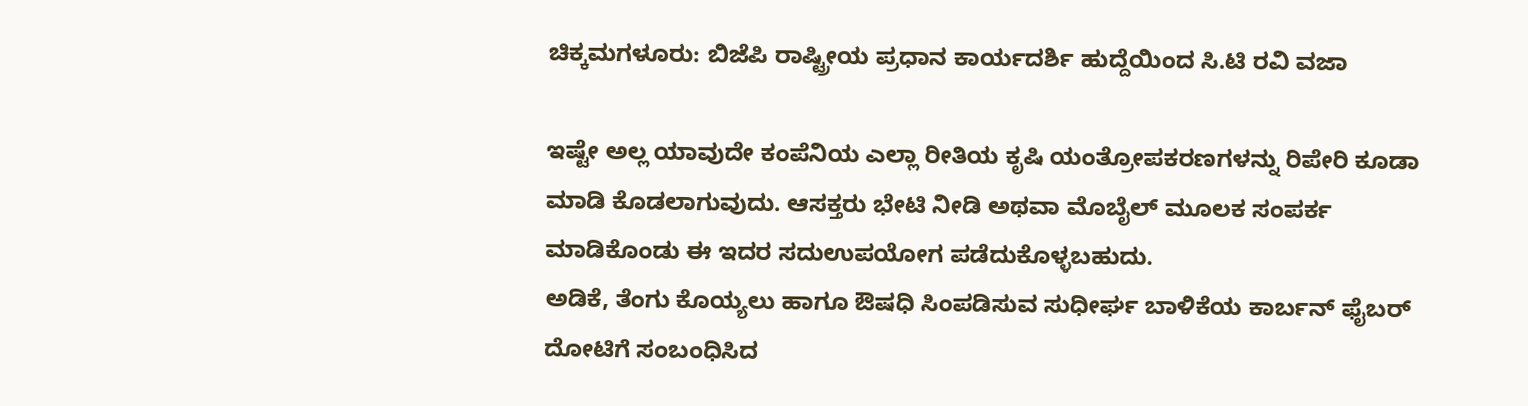ಚಿಕ್ಕಮಗಳೂರು: ಬಿಜೆಪಿ ರಾಷ್ಟ್ರೀಯ ಪ್ರಧಾನ ಕಾರ್ಯದರ್ಶಿ ಹುದ್ದೆಯಿಂದ ಸಿ.ಟಿ ರವಿ ವಜಾ

ಇಷ್ಟೇ ಅಲ್ಲ ಯಾವುದೇ ಕಂಪೆನಿಯ ಎಲ್ಲಾ ರೀತಿಯ ಕೃಷಿ ಯಂತ್ರೋಪಕರಣಗಳನ್ನು ರಿಪೇರಿ ಕೂಡಾ ಮಾಡಿ ಕೊಡಲಾಗುವುದು. ಆಸಕ್ತರು ಭೇಟಿ ನೀಡಿ ಅಥವಾ ಮೊಬೈಲ್ ಮೂಲಕ ಸಂಪರ್ಕ ಮಾಡಿಕೊಂಡು ಈ ಇದರ ಸದುಉಪಯೋಗ ಪಡೆದುಕೊಳ್ಳಬಹುದು.
ಅಡಿಕೆ, ತೆಂಗು ಕೊಯ್ಯಲು ಹಾಗೂ ಔಷಧಿ ಸಿಂಪಡಿಸುವ ಸುಧೀರ್ಘ ಬಾಳಿಕೆಯ ಕಾರ್ಬನ್ ಫೈಬರ್ ದೋಟಿಗೆ ಸಂಬಂಧಿಸಿದ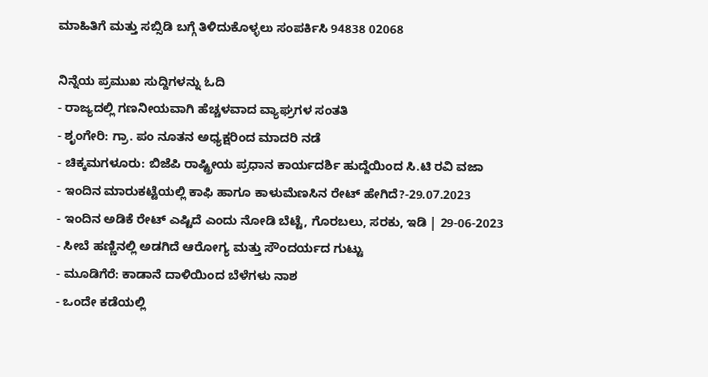ಮಾಹಿತಿಗೆ ಮತ್ತು ಸಬ್ಸಿಡಿ ಬಗ್ಗೆ ತಿಳಿದುಕೊಳ್ಳಲು ಸಂಪರ್ಕಿಸಿ 94838 02068

ನಿನ್ನೆಯ ಪ್ರಮುಖ ಸುದ್ದಿಗಳನ್ನು ಓದಿ
- ರಾಜ್ಯದಲ್ಲಿ ಗಣನೀಯವಾಗಿ ಹೆಚ್ಚಳವಾದ ವ್ಯಾಘ್ರಗಳ ಸಂತತಿ
- ಶೃಂಗೇರಿ: ಗ್ರಾ. ಪಂ ನೂತನ ಅಧ್ಯಕ್ಷರಿಂದ ಮಾದರಿ ನಡೆ
- ಚಿಕ್ಕಮಗಳೂರು: ಬಿಜೆಪಿ ರಾಷ್ಟ್ರೀಯ ಪ್ರಧಾನ ಕಾರ್ಯದರ್ಶಿ ಹುದ್ದೆಯಿಂದ ಸಿ.ಟಿ ರವಿ ವಜಾ
- ಇಂದಿನ ಮಾರುಕಟ್ಟೆಯಲ್ಲಿ ಕಾಫಿ ಹಾಗೂ ಕಾಳುಮೆಣಸಿನ ರೇಟ್ ಹೇಗಿದೆ?-29.07.2023
- ಇಂದಿನ ಅಡಿಕೆ ರೇಟ್ ಎಷ್ಟಿದೆ ಎಂದು ನೋಡಿ ಬೆಟ್ಟೆ, ಗೊರಬಲು, ಸರಕು, ಇಡಿ | 29-06-2023
- ಸೀಬೆ ಹಣ್ಣಿನಲ್ಲಿ ಅಡಗಿದೆ ಆರೋಗ್ಯ ಮತ್ತು ಸೌಂದರ್ಯದ ಗುಟ್ಟು
- ಮೂಡಿಗೆರೆ: ಕಾಡಾನೆ ದಾಳಿಯಿಂದ ಬೆಳೆಗಳು ನಾಶ
- ಒಂದೇ ಕಡೆಯಲ್ಲಿ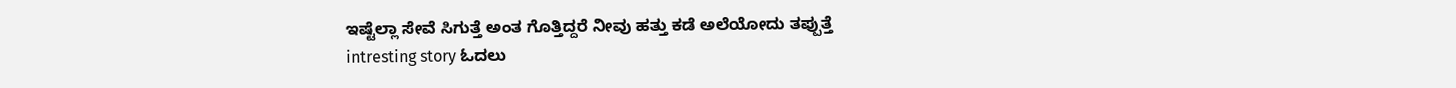ಇಷ್ಟೆಲ್ಲಾ ಸೇವೆ ಸಿಗುತ್ತೆ ಅಂತ ಗೊತ್ತಿದ್ದರೆ ನೀವು ಹತ್ತು ಕಡೆ ಅಲೆಯೋದು ತಪ್ಪುತ್ತೆ
intresting story ಓದಲು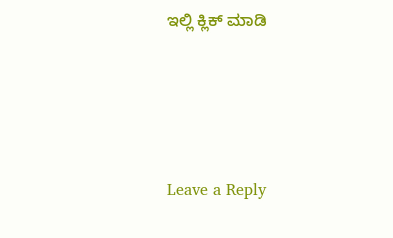ಇಲ್ಲಿ ಕ್ಲಿಕ್ ಮಾಡಿ






Leave a Reply